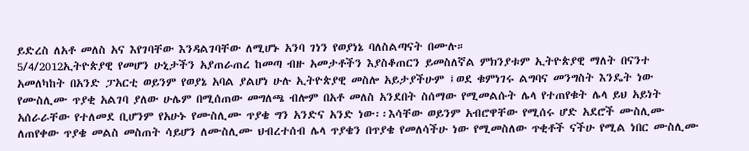ይድረስ ለአቶ መለስ አና እየገባቸው እንዳልገባቸው ለሚሆኑ አንባ ገነን የወያነኔ ባለስልጣናት በሙሉ።
5/4/2012ኢትዮጵያዊ የመሆን ሁኒታችን አያጠራጠረ ከመጣ ብዙ አመታቶችን እያስቆጠርን ይመስለኛል ምክንያቱም ኢትዮጵያዊ ማለት በናንተ አመለካከት በአንድ ፓአርቲ ወይንም የወያኔ አባል ያልሆነ ሁሉ ኢትዮጵያዊ መስሎ አይታያችሁም ፤ወደ ቁምነገሩ ልግባና መንግስት እንዴት ነው የሙስሊሙ ጥያቂ አልገባ ያለው ሁሌም በሚሰጠው መግለጫ ብሎም በአቶ መለስ አንደበት ስሰማው የሚመልሱት ሌላ የተጠየቁት ሌላ ይህ አይነት አሰራራቸው የተለመደ ቢሆንም የአሁኑ የሙስሊሙ ጥያቄ ግን አንድና አንድ ነው፡፡እሳቸው ወይንም አብሮዋቸው የሚሰሩ ሆድ አደሮች ሙስሊሙ ለጠየቀው ጥያቄ መልስ መስጠት ሳይሆን ለሙስሊሙ ህብረተሰብ ሌላ ጥያቄን በጥያቄ የመለሳችሁ ነው የሚመስለው ጥቂቶች ናችሁ የሚል ነበር ሙስሊሙ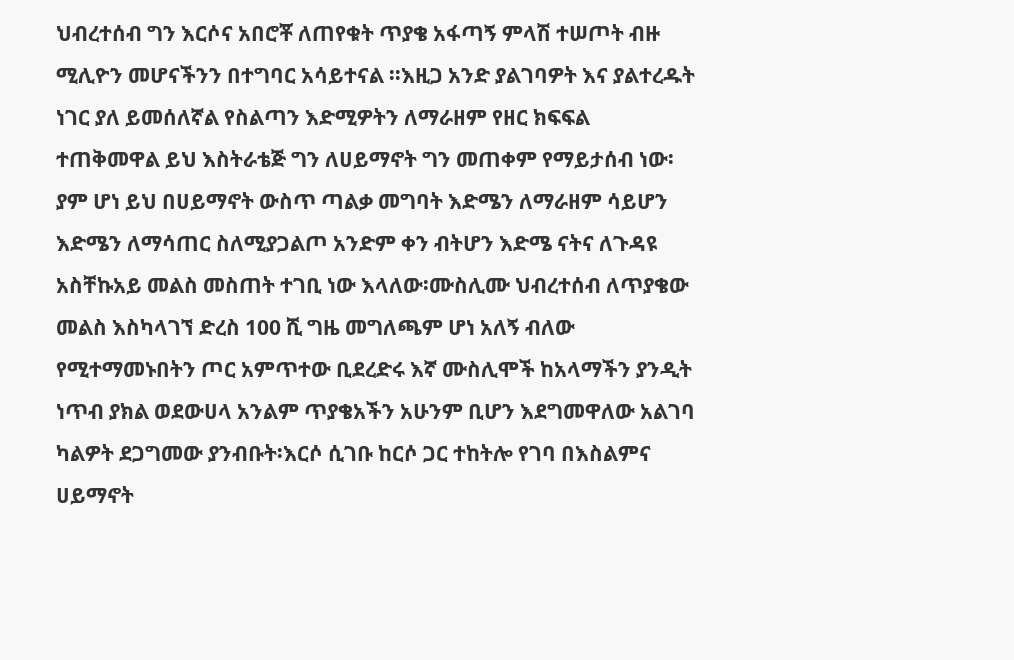ህብረተሰብ ግን እርሶና አበሮቾ ለጠየቁት ጥያቄ አፋጣኝ ምላሽ ተሠጦት ብዙ ሚሊዮን መሆናችንን በተግባር አሳይተናል ፡፡እዚጋ አንድ ያልገባዎት እና ያልተረዱት ነገር ያለ ይመሰለኛል የስልጣን እድሚዎትን ለማራዘም የዘር ክፍፍል ተጠቅመዋል ይህ እስትራቴጅ ግን ለሀይማኖት ግን መጠቀም የማይታሰብ ነው፡ያም ሆነ ይህ በሀይማኖት ውስጥ ጣልቃ መግባት እድሜን ለማራዘም ሳይሆን እድሜን ለማሳጠር ስለሚያጋልጦ አንድም ቀን ብትሆን እድሜ ናትና ለጉዳዩ አስቸኩአይ መልስ መስጠት ተገቢ ነው እላለው፡ሙስሊሙ ህብረተሰብ ለጥያቄው መልስ እስካላገኘ ድረስ 100 ሺ ግዜ መግለጫም ሆነ አለኝ ብለው የሚተማመኑበትን ጦር አምጥተው ቢደረድሩ እኛ ሙስሊሞች ከአላማችን ያንዲት ነጥብ ያክል ወደውሀላ አንልም ጥያቄአችን አሁንም ቢሆን እደግመዋለው አልገባ ካልዎት ደጋግመው ያንብቡት፡እርሶ ሲገቡ ከርሶ ጋር ተከትሎ የገባ በእስልምና ሀይማኖት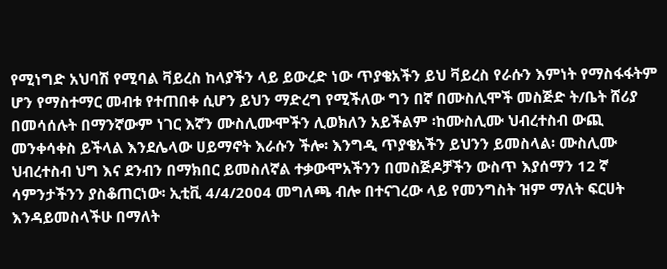የሚነግድ አህባሽ የሚባል ቫይረስ ከላያችን ላይ ይውረድ ነው ጥያቄአችን ይህ ቫይረስ የራሱን እምነት የማስፋፋትም ሆን የማስተማር መብቱ የተጠበቀ ሲሆን ይህን ማድረግ የሚችለው ግን በኛ በሙስሊሞች መስጅድ ት/ቤት ሸሪያ በመሳሰሉት በማንኛውም ነገር እኛን ሙስሊሙሞችን ሊወክለን አይችልም ፡ከሙስሊሙ ህብረተስብ ውጪ መንቀሳቀስ ይችላል እንደሌላው ሀይማኖት እራሱን ችሎ፡ እንግዲ ጥያቄአችን ይህንን ይመስላል፡ ሙስሊሙ ህብረተስብ ህግ እና ደንብን በማክበር ይመስለኛል ተቃውሞአችንን በመስጅዶቻችን ውስጥ እያሰማን 12 ኛ ሳምንታችንን ያስቆጠርነው፡ ኢቲቪ 4/4/2004 መግለጫ ብሎ በተናገረው ላይ የመንግስት ዝም ማለት ፍርሀት እንዳይመስላችሁ በማለት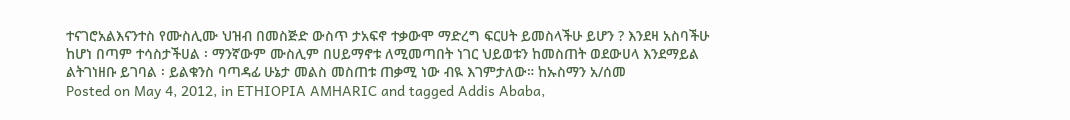ተናገሮአልእናንተስ የሙስሊሙ ህዝብ በመስጅድ ውስጥ ታአፍኖ ተቃውሞ ማድረግ ፍርሀት ይመስላችሁ ይሆን ? እንደዛ አስባችሁ ከሆነ በጣም ተሳስታችሀል ፡ ማንኛውም ሙስሊም በሀይማኖቱ ለሚመጣበት ነገር ህይወቱን ከመስጠት ወደውሀላ እንደማይል ልትገነዘቡ ይገባል ፡ ይልቁንስ ባጣዳፊ ሁኔታ መልስ መስጠቱ ጠቃሚ ነው ብዪ እገምታለው። ከኡስማን አ/ሰመ
Posted on May 4, 2012, in ETHIOPIA AMHARIC and tagged Addis Ababa,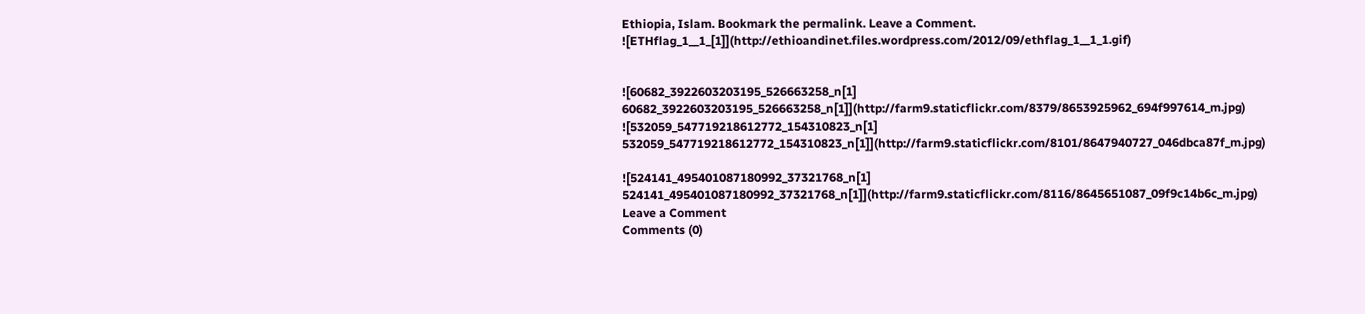Ethiopia, Islam. Bookmark the permalink. Leave a Comment.
![ETHflag_1__1_[1]](http://ethioandinet.files.wordpress.com/2012/09/ethflag_1__1_1.gif)


![60682_3922603203195_526663258_n[1] 60682_3922603203195_526663258_n[1]](http://farm9.staticflickr.com/8379/8653925962_694f997614_m.jpg)
![532059_547719218612772_154310823_n[1] 532059_547719218612772_154310823_n[1]](http://farm9.staticflickr.com/8101/8647940727_046dbca87f_m.jpg)

![524141_495401087180992_37321768_n[1] 524141_495401087180992_37321768_n[1]](http://farm9.staticflickr.com/8116/8645651087_09f9c14b6c_m.jpg)
Leave a Comment
Comments (0)